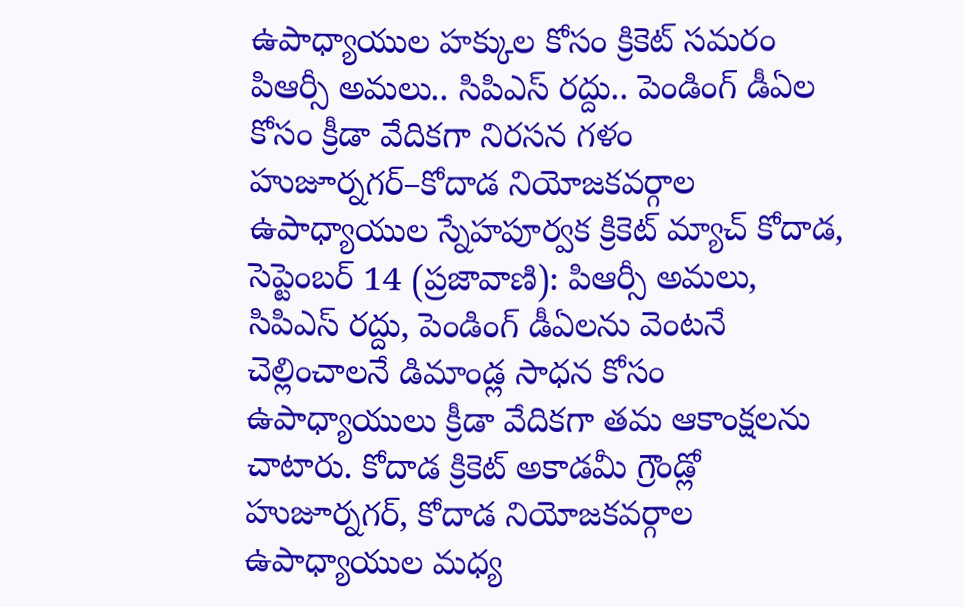ఉపాధ్యాయుల హక్కుల కోసం క్రికెట్ సమరం
పిఆర్సీ అమలు.. సిపిఎస్ రద్దు.. పెండింగ్ డీఏల కోసం క్రీడా వేదికగా నిరసన గళం హుజూర్నగర్–కోదాడ నియోజకవర్గాల ఉపాధ్యాయుల స్నేహపూర్వక క్రికెట్ మ్యాచ్ కోదాడ, సెప్టెంబర్ 14 (ప్రజావాణి): పిఆర్సీ అమలు, సిపిఎస్ రద్దు, పెండింగ్ డీఏలను వెంటనే చెల్లించాలనే డిమాండ్ల సాధన కోసం ఉపాధ్యాయులు క్రీడా వేదికగా తమ ఆకాంక్షలను చాటారు. కోదాడ క్రికెట్ అకాడమీ గ్రౌండ్లో హుజూర్నగర్, కోదాడ నియోజకవర్గాల ఉపాధ్యాయుల మధ్య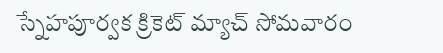స్నేహపూర్వక క్రికెట్ మ్యాచ్ సోమవారం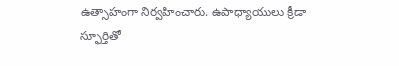ఉత్సాహంగా నిర్వహించారు. ఉపాధ్యాయులు క్రీడా స్ఫూర్తితో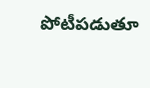పోటీపడుతూ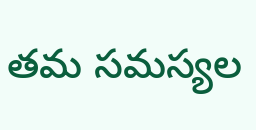తమ సమస్యల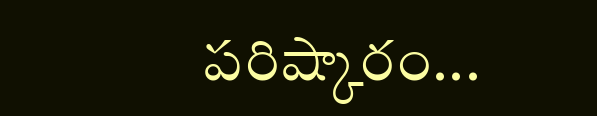పరిష్కారం...